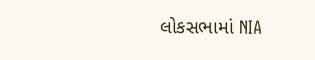લોકસભામાં NIA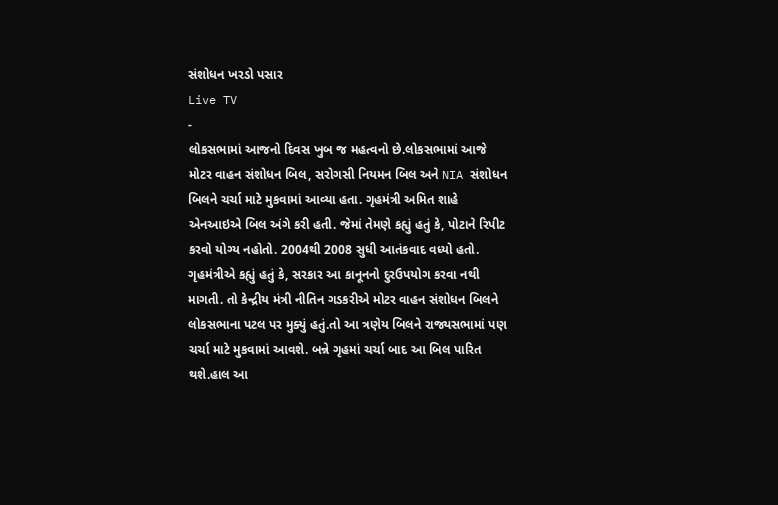સંશોધન ખરડો પસાર
Live TV
-
લોકસભામાં આજનો દિવસ ખુબ જ મહત્વનો છે.લોકસભામાં આજે મોટર વાહન સંશોધન બિલ, સરોગસી નિયમન બિલ અને NIA સંશોધન બિલને ચર્ચા માટે મુકવામાં આવ્યા હતા. ગૃહમંત્રી અમિત શાહે એનઆઇએ બિલ અંગે કરી હતી. જેમાં તેમણે કહ્યું હતું કે, પોટાને રિપીટ કરવો યોગ્ય નહોતો. 2004થી 2008 સુધી આતંકવાદ વધ્યો હતો. ગૃહમંત્રીએ કહ્યું હતું કે, સરકાર આ કાનૂનનો દુરઉપયોગ કરવા નથી માગતી. તો કેન્દ્રીય મંત્રી નીતિન ગડકરીએ મોટર વાહન સંશોધન બિલને લોકસભાના પટલ પર મુક્યું હતું.તો આ ત્રણેય બિલને રાજ્યસભામાં પણ ચર્ચા માટે મુકવામાં આવશે. બન્ને ગૃહમાં ચર્ચા બાદ આ બિલ પારિત થશે.હાલ આ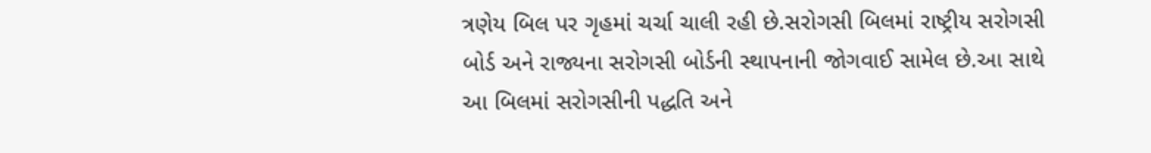ત્રણેય બિલ પર ગૃહમાં ચર્ચા ચાલી રહી છે.સરોગસી બિલમાં રાષ્ટ્રીય સરોગસી બોર્ડ અને રાજ્યના સરોગસી બોર્ડની સ્થાપનાની જોગવાઈ સામેલ છે.આ સાથે આ બિલમાં સરોગસીની પદ્ધતિ અને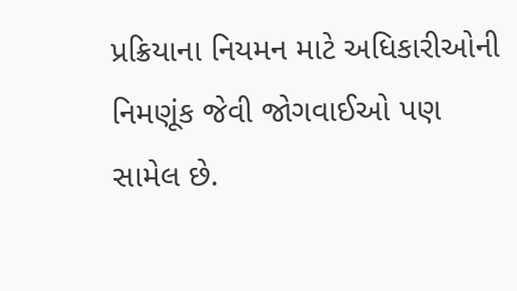પ્રક્રિયાના નિયમન માટે અધિકારીઓની નિમણૂંક જેવી જોગવાઈઓ પણ સામેલ છે.